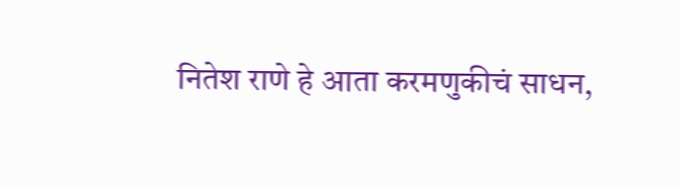नितेश राणे हे आता करमणुकीचं साधन,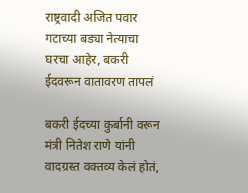राष्ट्रवादी अजित पवार गटाच्या बड्या नेत्याचा घरचा आहेर, बकरी ईदवरून वातावरण तापलं

बकरी ईदच्या कुर्बानी वरून मंत्री नितेश राणे यांनी वादग्रस्त वक्तव्य केलं होतं,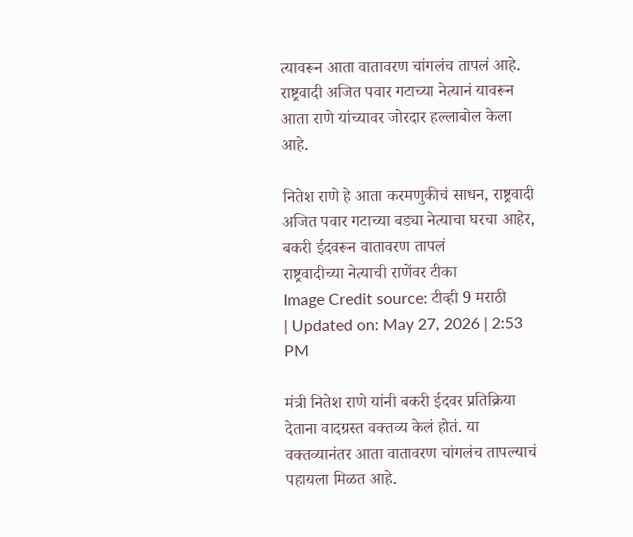त्यावरून आता वातावरण चांगलंच तापलं आहे. राष्ट्रवादी अजित पवार गटाच्या नेत्यानं यावरून आता राणे यांच्यावर जोरदार हल्लाबोल केला आहे.

नितेश राणे हे आता करमणुकीचं साधन, राष्ट्रवादी अजित पवार गटाच्या बड्या नेत्याचा घरचा आहेर, बकरी ईदवरून वातावरण तापलं
राष्ट्रवादीच्या नेत्याची राणेंवर टीका
Image Credit source: टीव्ही 9 मराठी
| Updated on: May 27, 2026 | 2:53 PM

मंत्री नितेश राणे यांनी बकरी ईदवर प्रतिक्रिया देताना वादग्रस्त वक्तव्य केलं होतं. या वक्तव्यानंतर आता वातावरण चांगलंच तापल्याचं पहायला मिळत आहे.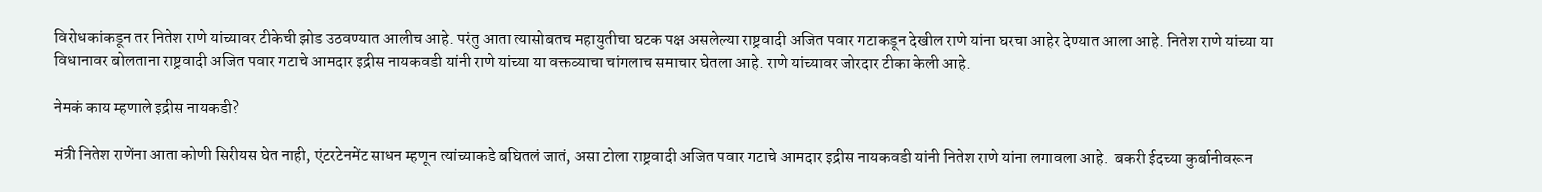विरोधकांकडून तर नितेश राणे यांच्यावर टीकेची झोड उठवण्यात आलीच आहे. परंतु आता त्यासोबतच महायुतीचा घटक पक्ष असलेल्या राष्ट्रवादी अजित पवार गटाकडून देखील राणे यांना घरचा आहेर देण्यात आला आहे. नितेश राणे यांच्या या विधानावर बोलताना राष्ट्रवादी अजित पवार गटाचे आमदार इद्रीस नायकवडी यांनी राणे यांच्या या वक्तव्याचा चांगलाच समाचार घेतला आहे. राणे यांच्यावर जोरदार टीका केली आहे.

नेमकं काय म्हणाले इद्रीस नायकडी?

मंत्री नितेश राणेंना आता कोणी सिरीयस घेत नाही, एंटरटेनमेंट साधन म्हणून त्यांच्याकडे बघितलं जातं, असा टोला राष्ट्रवादी अजित पवार गटाचे आमदार इद्रीस नायकवडी यांनी नितेश राणे यांना लगावला आहे.  बकरी ईदच्या कुर्बानीवरून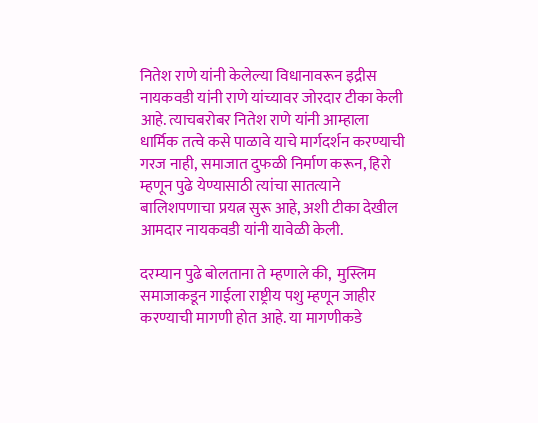नितेश राणे यांनी केलेल्या विधानावरून इद्रीस नायकवडी यांनी राणे यांच्यावर जोरदार टीका केली आहे. त्याचबरोबर नितेश राणे यांनी आम्हाला धार्मिक तत्वे कसे पाळावे याचे मार्गदर्शन करण्याची गरज नाही, समाजात दुफळी निर्माण करून, हिरो म्हणून पुढे येण्यासाठी त्यांचा सातत्याने बालिशपणाचा प्रयत्न सुरू आहे, अशी टीका देखील आमदार नायकवडी यांनी यावेळी केली.

दरम्यान पुढे बोलताना ते म्हणाले की,  मुस्लिम समाजाकडून गाईला राष्ट्रीय पशु म्हणून जाहीर करण्याची मागणी होत आहे. या मागणीकडे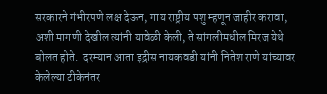सरकारने गंभीरपणे लक्ष देऊन, गाय राष्ट्रीय पशु म्हणून जाहीर करावा, अशी मागणी देखील त्यांनी यावेळी केली, ते सांगलीमधील मिरज येथे बोलत होते.  दरम्यान आता इद्रीस नायकवडी यांनी नितेश राणे यांच्यावर केलेल्या टीकेनंतर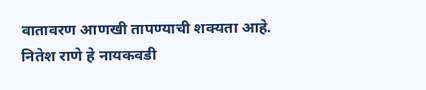वातावरण आणखी तापण्याची शक्यता आहे. नितेश राणे हे नायकवडी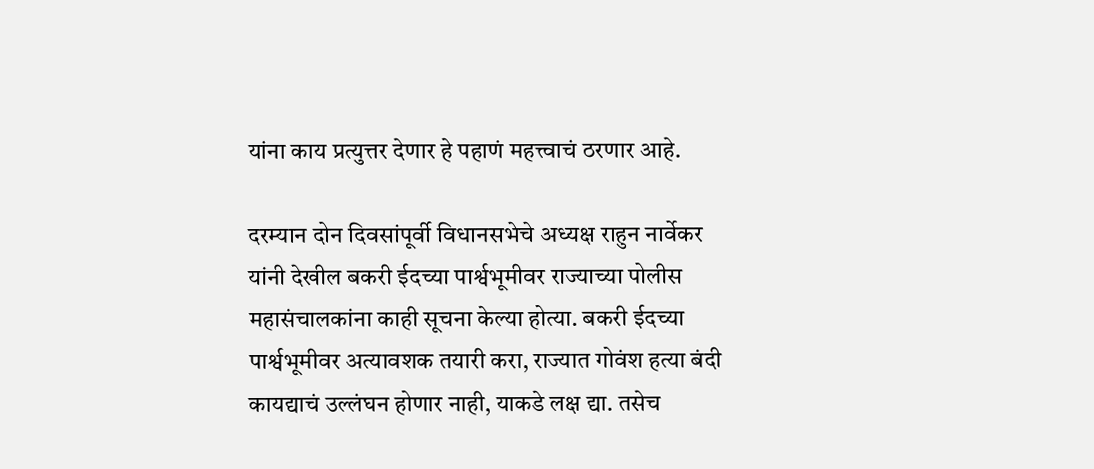यांना काय प्रत्युत्तर देणार हे पहाणं महत्त्वाचं ठरणार आहे.

दरम्यान दोन दिवसांपूर्वी विधानसभेचे अध्यक्ष राहुन नार्वेकर यांनी देखील बकरी ईदच्या पार्श्वभूमीवर राज्याच्या पोलीस महासंचालकांना काही सूचना केल्या होत्या. बकरी ईदच्या पार्श्वभूमीवर अत्यावशक तयारी करा, राज्यात गोवंश हत्या बंदी कायद्याचं उल्लंघन होणार नाही, याकडे लक्ष द्या. तसेच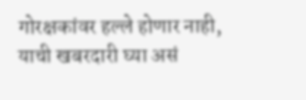गोरक्षकांवर हल्ले होणार नाही, याची खबरदारी घ्या असं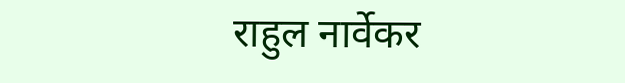राहुल नार्वेकर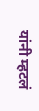यांनी म्हटलं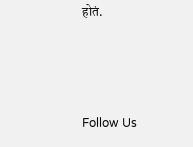होतं.



Follow Us